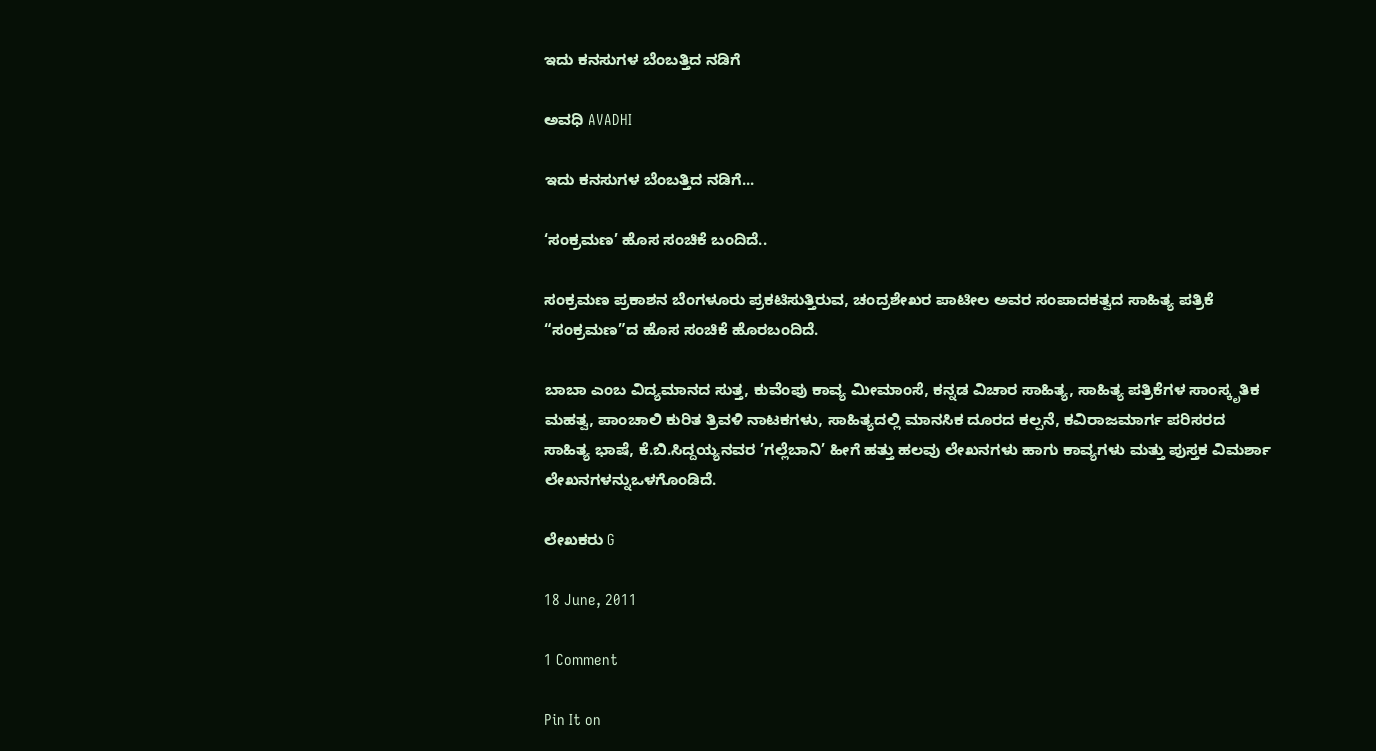ಇದು ಕನಸುಗಳ ಬೆಂಬತ್ತಿದ ನಡಿಗೆ‍

ಅವಧಿ AVADHI

ಇದು ಕನಸುಗಳ ಬೆಂಬತ್ತಿದ ನಡಿಗೆ...

‘ಸಂಕ್ರಮಣ’ ಹೊಸ ಸಂಚಿಕೆ ಬಂದಿದೆ..

ಸಂಕ್ರಮಣ ಪ್ರಕಾಶನ ಬೆಂಗಳೂರು ಪ್ರಕಟಿಸುತ್ತಿರುವ, ಚಂದ್ರಶೇಖರ ಪಾಟೀಲ ಅವರ ಸಂಪಾದಕತ್ವದ ಸಾಹಿತ್ಯ ಪತ್ರಿಕೆ “ಸಂಕ್ರಮಣ”ದ ಹೊಸ ಸಂಚಿಕೆ ಹೊರಬಂದಿದೆ.

ಬಾಬಾ ಎಂಬ ವಿದ್ಯಮಾನದ ಸುತ್ತ, ಕುವೆಂಪು ಕಾವ್ಯ ಮೀಮಾಂಸೆ, ಕನ್ನಡ ವಿಚಾರ ಸಾಹಿತ್ಯ, ಸಾಹಿತ್ಯ ಪತ್ರಿಕೆಗಳ ಸಾಂಸ್ಕೃತಿಕ ಮಹತ್ವ, ಪಾಂಚಾಲಿ ಕುರಿತ ತ್ರಿವಳಿ ನಾಟಕಗಳು, ಸಾಹಿತ್ಯದಲ್ಲಿ ಮಾನಸಿಕ ದೂರದ ಕಲ್ಪನೆ, ಕವಿರಾಜಮಾರ್ಗ ಪರಿಸರದ ಸಾಹಿತ್ಯ ಭಾಷೆ, ಕೆ.ಬಿ.ಸಿದ್ದಯ್ಯನವರ ’ಗಲ್ಲೆಬಾನಿ’ ಹೀಗೆ ಹತ್ತು ಹಲವು ಲೇಖನಗಳು ಹಾಗು ಕಾವ್ಯಗಳು ಮತ್ತು ಪುಸ್ತಕ ವಿಮರ್ಶಾ ಲೇಖನಗಳನ್ನುಒಳಗೊಂಡಿದೆ.

ಲೇಖಕರು G

18 June, 2011

1 Comment

Pin It on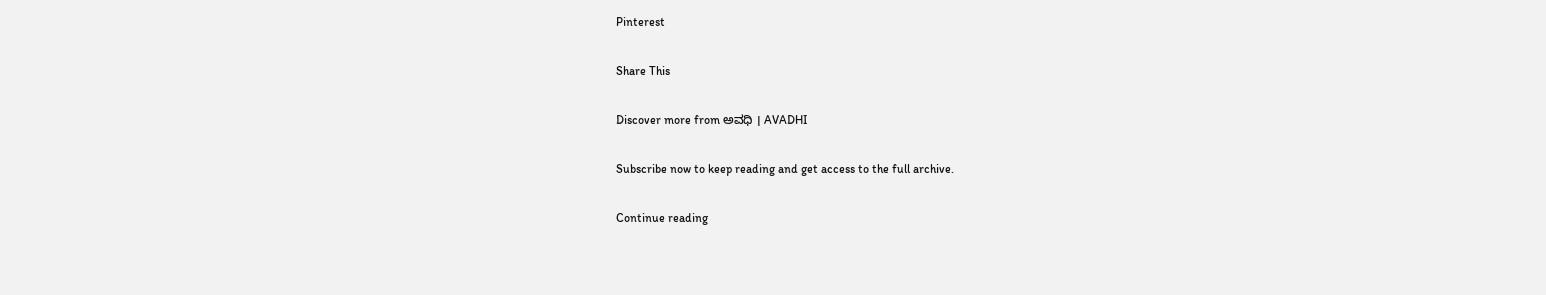Pinterest

Share This

Discover more from ಅವಧಿ । AVADHI

Subscribe now to keep reading and get access to the full archive.

Continue reading